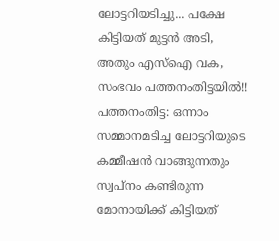ലോട്ടറിയടിച്ചു... പക്ഷേ കിട്ടിയത് മുട്ടൻ അടി, അതും എസ്ഐ വക, സംഭവം പത്തനംതിട്ടയിൽ!!
പത്തനംതിട്ട: ഒന്നാം സമ്മാനമടിച്ച ലോട്ടറിയുടെ കമ്മീഷൻ വാങ്ങുന്നതും സ്വപ്നം കണ്ടിരുന്ന മോനായിക്ക് കിട്ടിയത്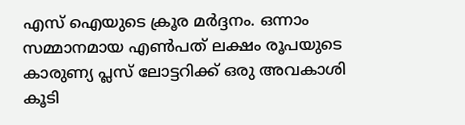എസ് ഐയുടെ ക്രൂര മർദ്ദനം. ഒന്നാം സമ്മാനമായ എൺപത് ലക്ഷം രൂപയുടെ കാരുണ്യ പ്ലസ് ലോട്ടറിക്ക് ഒരു അവകാശി കൂടി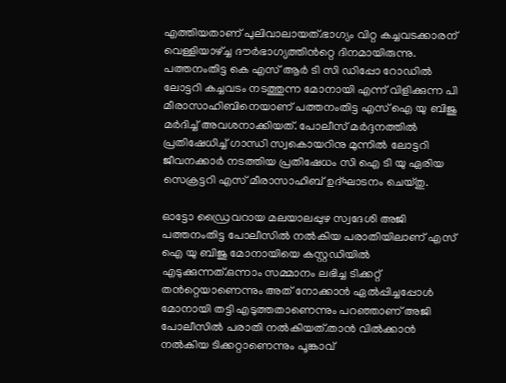എത്തിയതാണ് പുലിവാലായത്.ഭാഗ്യം വിറ്റ കച്ചവടക്കാരന് വെള്ളിയാഴ്ച്ച ദൗർഭാഗ്യത്തിൻറ്റെ ദിനമായിരുന്നു.
പത്തനംതിട്ട കെ എസ് ആർ ടി സി ഡിപ്പോ റോഡിൽ ലോട്ടറി കച്ചവടം നടത്തുന്ന മോനായി എന്ന് വിളിക്കുന്ന പി മീരാസാഹിബിനെയാണ് പത്തനംതിട്ട എസ് ഐ യു ബിജു മർദിച്ച് അവശനാക്കിയത്. പോലീസ് മർദ്ദനത്തിൽ പ്രതിഷേധിച്ച് ഗാന്ധി സ്വകൊയറിനു മുന്നിൽ ലോട്ടറി ജീവനക്കാർ നടത്തിയ പ്രതിഷേധം സി ഐ ടി യു ഏരിയ സെക്രട്ടറി എസ് മീരാസാഹിബ് ഉദ്ഘാടനം ചെയ്തു.

ഓട്ടോ ഡ്രൈവറായ മലയാലപ്പുഴ സ്വദേശി അജി പത്തനംതിട്ട പോലീസിൽ നൽകിയ പരാതിയിലാണ് എസ് ഐ യു ബിജു മോനായിയെ കസ്റ്റഡിയിൽ എടുക്കുന്നത്.ഒന്നാം സമ്മാനം ലഭിച്ച ടിക്കറ്റ് തൻറ്റെയാണെന്നും അത് നോക്കാൻ ഏൽപ്പിച്ചപ്പോൾ മോനായി തട്ടി എടുത്തതാണെന്നും പറഞ്ഞാണ് അജി പോലീസിൽ പരാതി നൽകിയത്.താൻ വിൽക്കാൻ നൽകിയ ടിക്കറ്റാണെന്നും പൂങ്കാവ്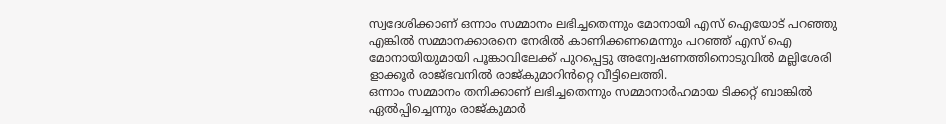സ്വദേശിക്കാണ് ഒന്നാം സമ്മാനം ലഭിച്ചതെന്നും മോനായി എസ് ഐയോട് പറഞ്ഞു എങ്കിൽ സമ്മാനക്കാരനെ നേരിൽ കാണിക്കണമെന്നും പറഞ്ഞ് എസ് ഐ മോനായിയുമായി പൂങ്കാവിലേക്ക് പുറപ്പെട്ടു അന്വേഷണത്തിനൊടുവിൽ മല്ലിശേരി ളാക്കൂർ രാജ്ഭവനിൽ രാജ്കുമാറിൻറ്റെ വീട്ടിലെത്തി.
ഒന്നാം സമ്മാനം തനിക്കാണ് ലഭിച്ചതെന്നും സമ്മാനാർഹമായ ടിക്കറ്റ് ബാങ്കിൽ ഏൽപ്പിച്ചെന്നും രാജ്കുമാർ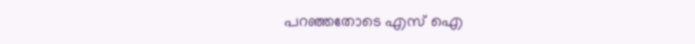പറഞ്ഞതോടെ എസ് ഐ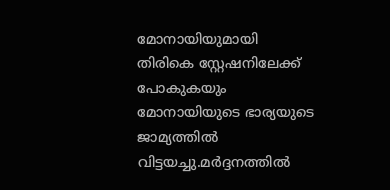മോനായിയുമായി തിരികെ സ്റ്റേഷനിലേക്ക് പോകുകയും മോനായിയുടെ ഭാര്യയുടെ ജാമ്യത്തിൽ വിട്ടയച്ചു.മർദ്ദനത്തിൽ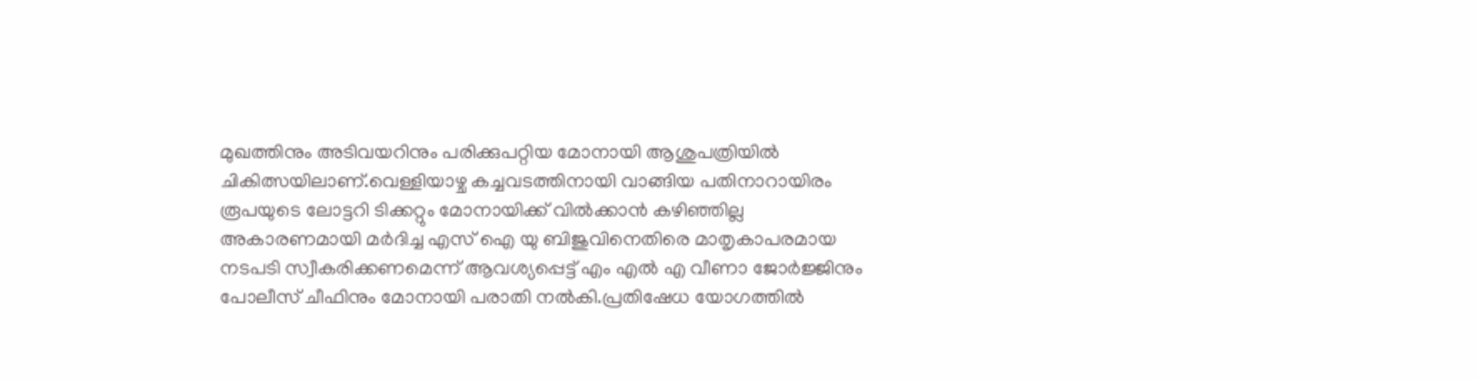മുഖത്തിനും അടിവയറിനും പരിക്കുപറ്റിയ മോനായി ആശുപത്രിയിൽ ചികിത്സയിലാണ്.വെള്ളിയാഴ്ച കച്ചവടത്തിനായി വാങ്ങിയ പതിനാറായിരം രൂപയുടെ ലോട്ടറി ടിക്കറ്റും മോനായിക്ക് വിൽക്കാൻ കഴിഞ്ഞില്ല അകാരണമായി മർദിച്ച എസ് ഐ യു ബിജുവിനെതിരെ മാതൃകാപരമായ നടപടി സ്വീകരിക്കണമെന്ന് ആവശ്യപ്പെട്ട് എം എൽ എ വീണാ ജോർജ്ജിനും പോലീസ് ചീഫിനും മോനായി പരാതി നൽകി.പ്രതിഷേധ യോഗത്തിൽ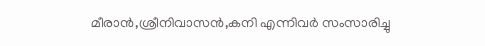മീരാൻ,ശ്രീനിവാസൻ,കനി എന്നിവർ സംസാരിച്ചു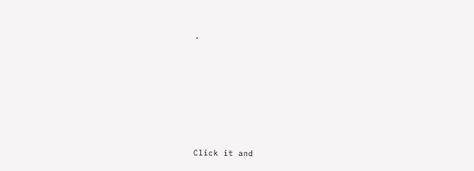.












Click it and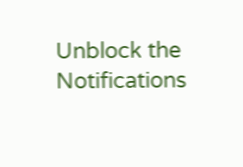Unblock the Notifications